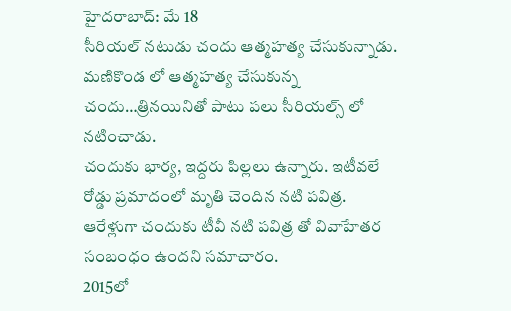హైదరాబాద్: మే 18
సీరియల్ నటుడు చందు ఆత్మహత్య చేసుకున్నాడు. మణికొండ లో ఆత్మహత్య చేసుకున్న చందు…త్రినయినితో పాటు పలు సీరియల్స్ లో నటించాడు.
చందుకు భార్య, ఇద్దరు పిల్లలు ఉన్నారు. ఇటీవలే రోడ్డు ప్రమాదంలో మృతి చెందిన నటి పవిత్ర. ఆరేళ్లుగా చందుకు టీవీ నటి పవిత్ర తో వివాహేతర సంబంధం ఉందని సమాచారం.
2015లో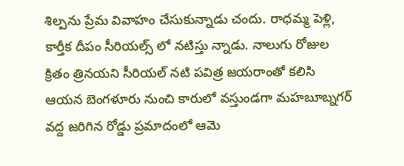శిల్పను ప్రేమ వివాహం చేసుకున్నాడు చందు. రాధమ్మ పెళ్లి, కార్తీక దీపం సీరియల్స్ లో నటిస్తు న్నాడు. నాలుగు రోజుల క్రితం త్రినయని సీరియల్ నటి పవిత్ర జయరాంతో కలిసి ఆయన బెంగళూరు నుంచి కారులో వస్తుండగా మహబూబ్నగర్ వద్ద జరిగిన రోడ్డు ప్రమాదంలో ఆమె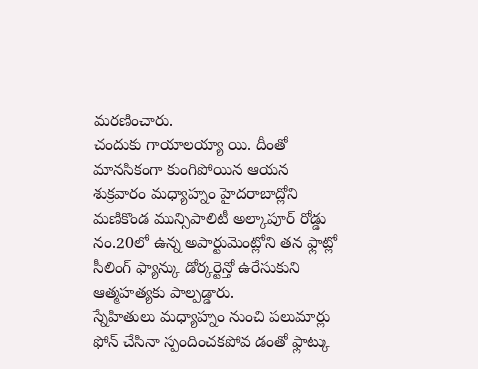మరణించారు.
చందుకు గాయాలయ్యా యి. దీంతో మానసికంగా కుంగిపోయిన ఆయన శుక్రవారం మధ్యాహ్నం హైదరాబాద్లోని మణికొండ మున్సిపాలిటీ అల్కాపూర్ రోడ్డు నం.20లో ఉన్న అపార్టుమెంట్లోని తన ఫ్లాట్లో సీలింగ్ ఫ్యాన్కు డోర్కర్టెన్తో ఉరేసుకుని ఆత్మహత్యకు పాల్పడ్డారు.
స్నేహితులు మధ్యాహ్నం నుంచి పలుమార్లు ఫోన్ చేసినా స్పందించకపోవ డంతో ఫ్లాట్కు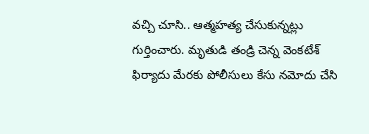వచ్చి చూసి.. ఆత్మహత్య చేసుకున్నట్లు గుర్తించారు. మృతుడి తండ్రి చెన్న వెంకటేశ్ ఫిర్యాదు మేరకు పోలీసులు కేసు నమోదు చేసి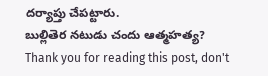దర్యాప్తు చేపట్టారు.
బుల్లితెర నటుడు చందు ఆత్మహత్య?
Thank you for reading this post, don't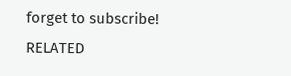forget to subscribe!
RELATED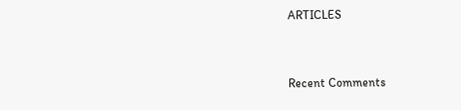ARTICLES


Recent Comments